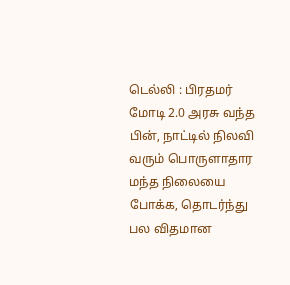டெல்லி : பிரதமர் மோடி 2.0 அரசு வந்த பின், நாட்டில் நிலவி வரும் பொருளாதார மந்த நிலையை போக்க, தொடர்ந்து பல விதமான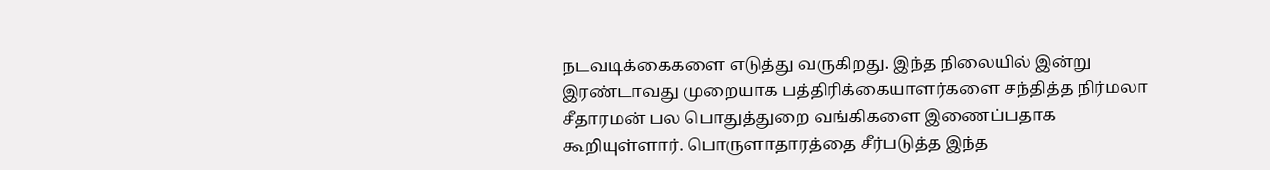நடவடிக்கைகளை எடுத்து வருகிறது. இந்த நிலையில் இன்று இரண்டாவது முறையாக பத்திரிக்கையாளர்களை சந்தித்த நிர்மலா சீதாரமன் பல பொதுத்துறை வங்கிகளை இணைப்பதாக கூறியுள்ளார். பொருளாதாரத்தை சீர்படுத்த இந்த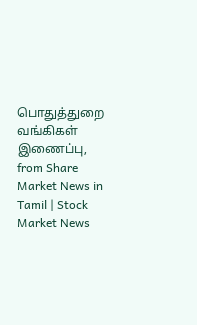பொதுத்துறை வங்கிகள் இணைப்பு,
from Share Market News in Tamil | Stock Market News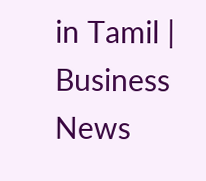in Tamil | Business News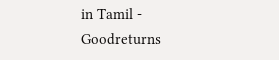in Tamil - Goodreturns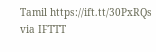Tamil https://ift.tt/30PxRQs
via IFTTT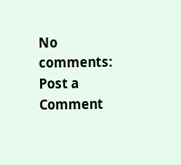No comments:
Post a Comment